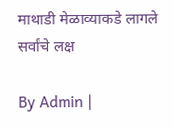माथाडी मेळाव्याकडे लागले सर्वांचे लक्ष

By Admin |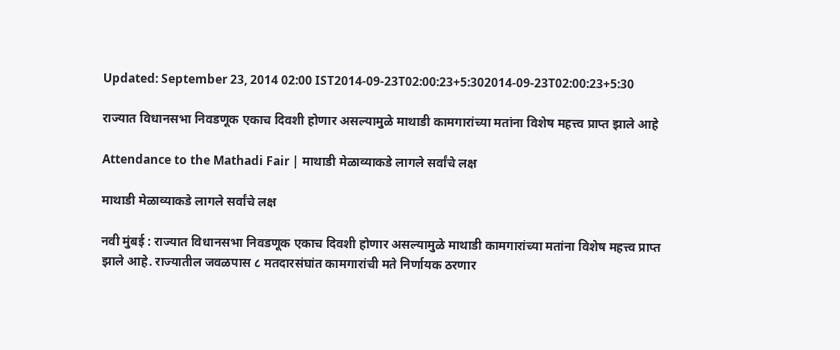Updated: September 23, 2014 02:00 IST2014-09-23T02:00:23+5:302014-09-23T02:00:23+5:30

राज्यात विधानसभा निवडणूक एकाच दिवशी होणार असल्यामुळे माथाडी कामगारांच्या मतांना विशेष महत्त्व प्राप्त झाले आहे

Attendance to the Mathadi Fair | माथाडी मेळाव्याकडे लागले सर्वांचे लक्ष

माथाडी मेळाव्याकडे लागले सर्वांचे लक्ष

नवी मुंबई : राज्यात विधानसभा निवडणूक एकाच दिवशी होणार असल्यामुळे माथाडी कामगारांच्या मतांना विशेष महत्त्व प्राप्त झाले आहे. राज्यातील जवळपास ८ मतदारसंघांत कामगारांची मते निर्णायक ठरणार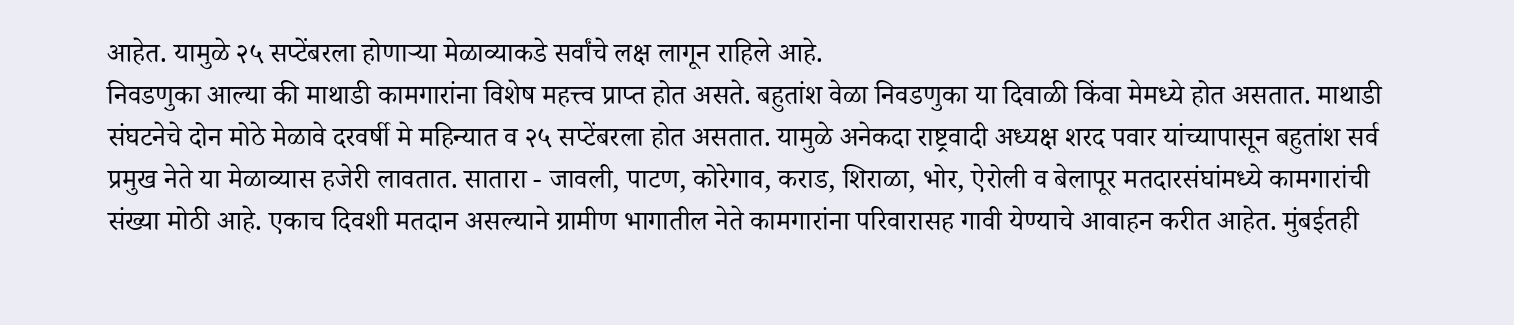आहेत. यामुळे २५ सप्टेंबरला होणाऱ्या मेळाव्याकडे सर्वांचे लक्ष लागून राहिले आहे.
निवडणुका आल्या की माथाडी कामगारांना विशेष महत्त्व प्राप्त होत असते. बहुतांश वेळा निवडणुका या दिवाळी किंवा मेमध्ये होत असतात. माथाडी संघटनेचे दोन मोठे मेळावे दरवर्षी मे महिन्यात व २५ सप्टेंबरला होत असतात. यामुळे अनेकदा राष्ट्रवादी अध्यक्ष शरद पवार यांच्यापासून बहुतांश सर्व प्रमुख नेते या मेळाव्यास हजेरी लावतात. सातारा - जावली, पाटण, कोरेगाव, कराड, शिराळा, भोर, ऐरोली व बेलापूर मतदारसंघांमध्ये कामगारांची संख्या मोठी आहे. एकाच दिवशी मतदान असल्याने ग्रामीण भागातील नेते कामगारांना परिवारासह गावी येण्याचे आवाहन करीत आहेत. मुंबईतही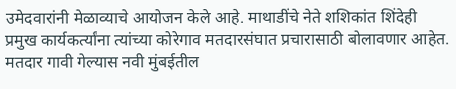उमेदवारांनी मेळाव्याचे आयोजन केले आहे. माथाडींचे नेते शशिकांत शिंदेही प्रमुख कार्यकर्त्यांना त्यांच्या कोरेगाव मतदारसंघात प्रचारासाठी बोलावणार आहेत. मतदार गावी गेल्यास नवी मुंबईतील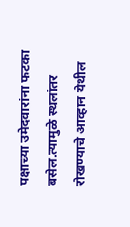पक्षाच्या उमेदवारांना फटका बसेल.त्यामुळे स्थलांतर रोखण्याचे आव्हान येथील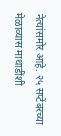नेत्यांसमोर आहे. २५ सप्टेंबरच्या मेळाव्यास माथाडींशी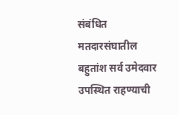संबंधित मतदारसंघातील बहुतांश सर्व उमेदवार उपस्थित राहण्याची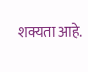शक्यता आहे.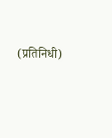(प्रतिनिधी)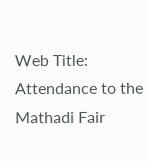Web Title: Attendance to the Mathadi Fair